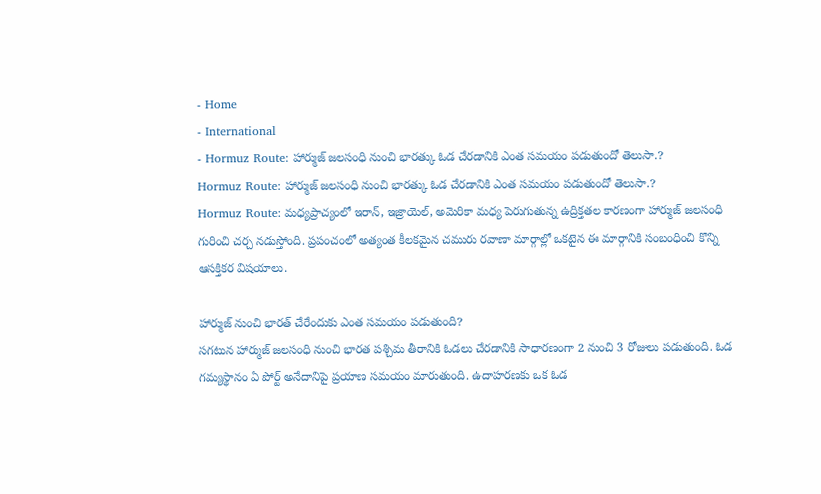- Home
- International
- Hormuz Route: హార్ముజ్ జలసంధి నుంచి భారత్కు ఓడ చేరడానికి ఎంత సమయం పడుతుందో తెలుసా.?
Hormuz Route: హార్ముజ్ జలసంధి నుంచి భారత్కు ఓడ చేరడానికి ఎంత సమయం పడుతుందో తెలుసా.?
Hormuz Route: మధ్యప్రాచ్యంలో ఇరాన్, ఇజ్రాయెల్, అమెరికా మధ్య పెరుగుతున్న ఉద్రిక్తతల కారణంగా హార్ముజ్ జలసంధి గురించి చర్చ నడుస్తోంది. ప్రపంచంలో అత్యంత కీలకమైన చమురు రవాణా మార్గాల్లో ఒకటైన ఈ మార్గానికి సంబంధించి కొన్ని ఆసక్తికర విషయాలు.

హార్ముజ్ నుంచి భారత్ చేరేందుకు ఎంత సమయం పడుతుంది?
సగటున హార్ముజ్ జలసంధి నుంచి భారత పశ్చిమ తీరానికి ఓడలు చేరడానికి సాధారణంగా 2 నుంచి 3 రోజులు పడుతుంది. ఓడ గమ్యస్థానం ఏ పోర్ట్ అనేదానిపై ప్రయాణ సమయం మారుతుంది. ఉదాహరణకు ఒక ఓడ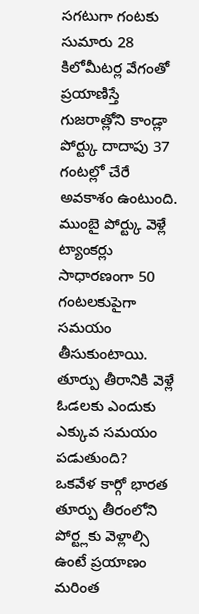సగటుగా గంటకు సుమారు 28 కిలోమీటర్ల వేగంతో ప్రయాణిస్తే గుజరాత్లోని కాండ్లా పోర్ట్కు దాదాపు 37 గంటల్లో చేరే అవకాశం ఉంటుంది. ముంబై పోర్ట్కు వెళ్లే ట్యాంకర్లు సాధారణంగా 50 గంటలకుపైగా సమయం తీసుకుంటాయి.
తూర్పు తీరానికి వెళ్లే ఓడలకు ఎందుకు ఎక్కువ సమయం పడుతుంది?
ఒకవేళ కార్గో భారత తూర్పు తీరంలోని పోర్ట్లకు వెళ్లాల్సి ఉంటే ప్రయాణం మరింత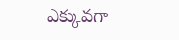ఎక్కువగా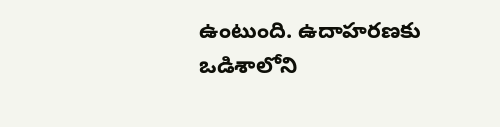ఉంటుంది. ఉదాహరణకు ఒడిశాలోని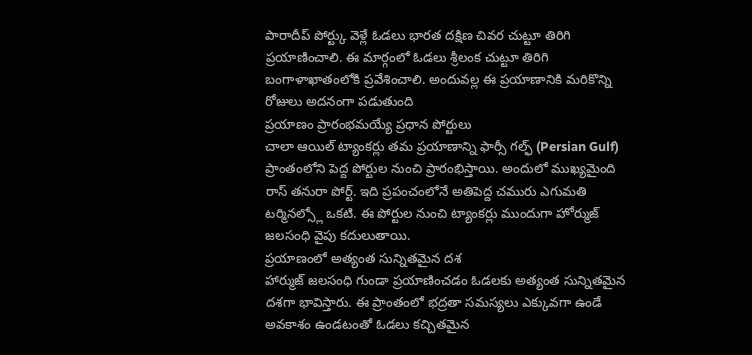పారాదీప్ పోర్ట్కు వెళ్లే ఓడలు భారత దక్షిణ చివర చుట్టూ తిరిగి ప్రయాణించాలి. ఈ మార్గంలో ఓడలు శ్రీలంక చుట్టూ తిరిగి బంగాళాఖాతంలోకి ప్రవేశించాలి. అందువల్ల ఈ ప్రయాణానికి మరికొన్ని రోజులు అదనంగా పడుతుంది
ప్రయాణం ప్రారంభమయ్యే ప్రధాన పోర్టులు
చాలా ఆయిల్ ట్యాంకర్లు తమ ప్రయాణాన్ని ఫార్సీ గల్ఫ్ (Persian Gulf) ప్రాంతంలోని పెద్ద పోర్టుల నుంచి ప్రారంభిస్తాయి. అందులో ముఖ్యమైంది రాస్ తనురా పోర్ట్. ఇది ప్రపంచంలోనే అతిపెద్ద చమురు ఎగుమతి టర్మినల్స్లో ఒకటి. ఈ పోర్టుల నుంచి ట్యాంకర్లు ముందుగా హోర్ముజ్ జలసంధి వైపు కదులుతాయి.
ప్రయాణంలో అత్యంత సున్నితమైన దశ
హార్ముజ్ జలసంధి గుండా ప్రయాణించడం ఓడలకు అత్యంత సున్నితమైన దశగా భావిస్తారు. ఈ ప్రాంతంలో భద్రతా సమస్యలు ఎక్కువగా ఉండే అవకాశం ఉండటంతో ఓడలు కచ్చితమైన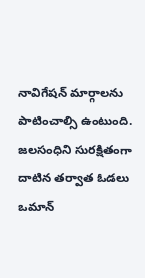నావిగేషన్ మార్గాలను పాటించాల్సి ఉంటుంది. జలసంధిని సురక్షితంగా దాటిన తర్వాత ఓడలు ఒమాన్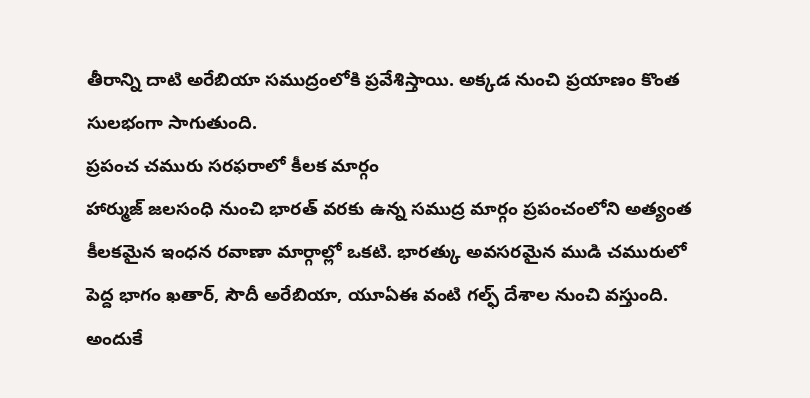తీరాన్ని దాటి అరేబియా సముద్రంలోకి ప్రవేశిస్తాయి. అక్కడ నుంచి ప్రయాణం కొంత సులభంగా సాగుతుంది.
ప్రపంచ చమురు సరఫరాలో కీలక మార్గం
హార్ముజ్ జలసంధి నుంచి భారత్ వరకు ఉన్న సముద్ర మార్గం ప్రపంచంలోని అత్యంత కీలకమైన ఇంధన రవాణా మార్గాల్లో ఒకటి. భారత్కు అవసరమైన ముడి చమురులో పెద్ద భాగం ఖతార్, సౌదీ అరేబియా, యూఏఈ వంటి గల్ఫ్ దేశాల నుంచి వస్తుంది. అందుకే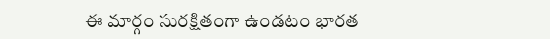ఈ మార్గం సురక్షితంగా ఉండటం భారత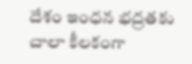దేశం ఇంధన భద్రతకు చాలా కీలకంగా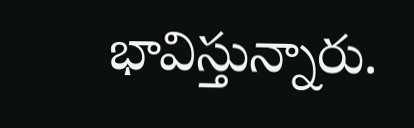భావిస్తున్నారు.